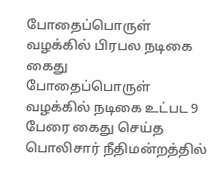போதைப்பொருள் வழக்கில் பிரபல நடிகை கைது
போதைப்பொருள் வழக்கில் நடிகை உட்பட 9 பேரை கைது செய்த பொலிசார் நீதிமன்றத்தில்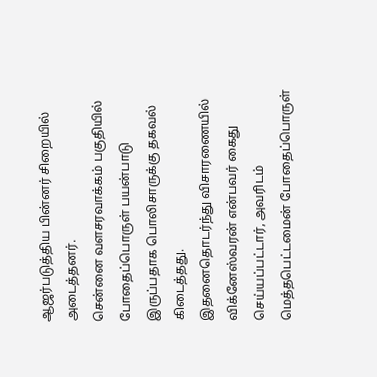ஆஜர்படுத்திய பின்னர் சிறையில் அடைத்தனர்.
சென்னை வளசரவாக்கம் பகுதியில் போதைப்பொருள் பயன்பாடு இருப்பதாக பொலிசாருக்கு தகவல் கிடைத்தது.
இதனைதொடர்ந்து விசாரணையில் விக்னேஸ்வரன் என்பவர் கைது செய்யப்பட்டார், அவரிடம் மெத்தபெட்டமைன் போதைப்பொருள்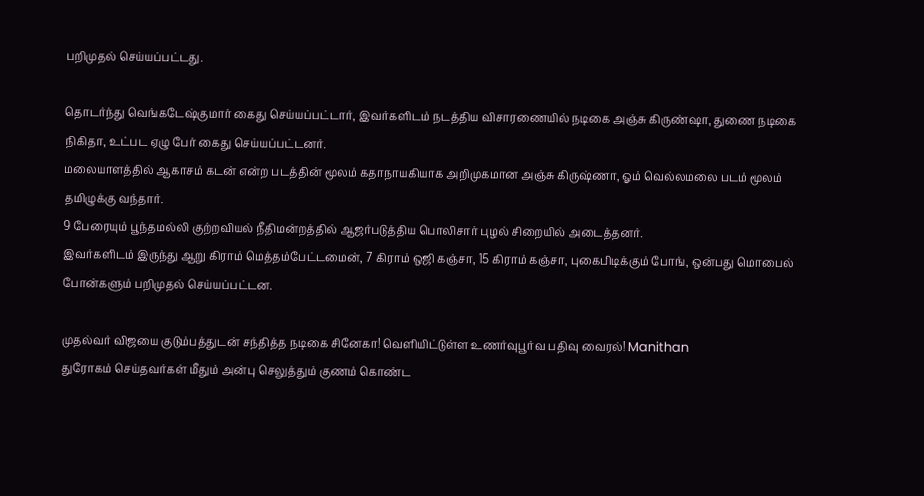பறிமுதல் செய்யப்பட்டது.

தொடர்ந்து வெங்கடேஷ்குமார் கைது செய்யப்பட்டார், இவர்களிடம் நடத்திய விசாரணையில் நடிகை அஞ்சு கிருண்ஷா, துணை நடிகை நிகிதா, உட்பட ஏழு பேர் கைது செய்யப்பட்டனர்.
மலையாளத்தில் ஆகாசம் கடன் என்ற படத்தின் மூலம் கதாநாயகியாக அறிமுகமான அஞ்சு கிருஷ்ணா, ஓம் வெல்லமலை படம் மூலம் தமிழுக்கு வந்தார்.
9 பேரையும் பூந்தமல்லி குற்றவியல் நீதிமன்றத்தில் ஆஜர்படுத்திய பொலிசார் புழல் சிறையில் அடைத்தனர்.
இவர்களிடம் இருந்து ஆறு கிராம் மெத்தம்பேட்டமைன், 7 கிராம் ஒஜி கஞ்சா, 15 கிராம் கஞ்சா, புகைபிடிக்கும் போங், ஒன்பது மொபைல் போன்களும் பறிமுதல் செய்யப்பட்டன.

முதல்வர் விஜயை குடும்பத்துடன் சந்தித்த நடிகை சினேகா! வெளியிட்டுள்ள உணர்வுபூர்வ பதிவு வைரல்! Manithan
துரோகம் செய்தவர்கள் மீதும் அன்பு செலுத்தும் குணம் கொண்ட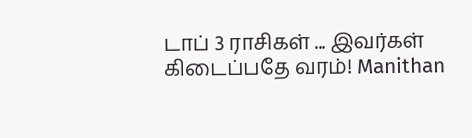டாப் 3 ராசிகள் ... இவர்கள் கிடைப்பதே வரம்! Manithan